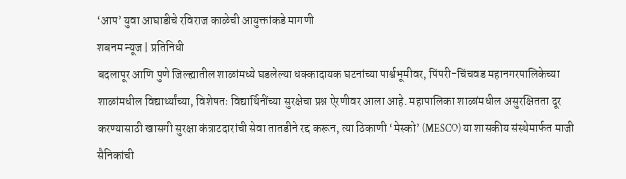‘आप’ युवा आघाडीचे रविराज काळेची आयुक्तांकडे मागणी
शबनम न्यूज | प्रतिनिधी
बदलापूर आणि पुणे जिल्ह्यातील शाळांमध्ये घडलेल्या धक्कादायक घटनांच्या पार्श्वभूमीवर, पिंपरी-चिंचवड महानगरपालिकेच्या शाळांमधील विद्यार्थ्यांच्या, विशेषतः विद्यार्थिनींच्या सुरक्षेचा प्रश्न ऐरणीवर आला आहे. महापालिका शाळांमधील असुरक्षितता दूर करण्यासाठी खासगी सुरक्षा कंत्राटदारांची सेवा तातडीने रद्द करून, त्या ठिकाणी ‘मेस्को’ (MESCO) या शासकीय संस्थेमार्फत माजी सैनिकांची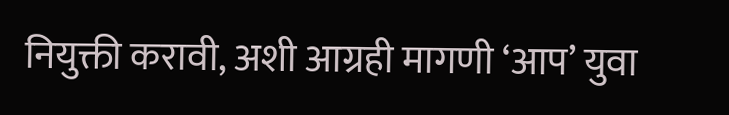नियुक्ती करावी, अशी आग्रही मागणी ‘आप’ युवा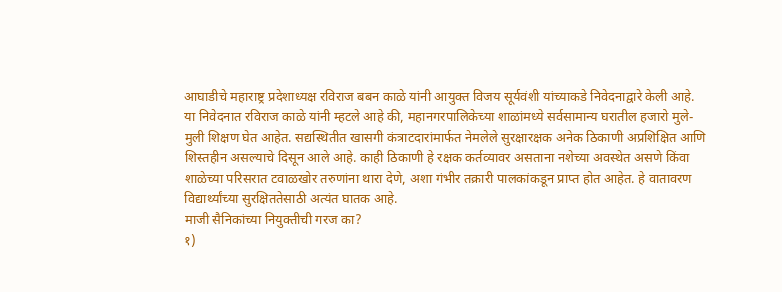आघाडीचे महाराष्ट्र प्रदेशाध्यक्ष रविराज बबन काळे यांनी आयुक्त विजय सूर्यवंशी यांच्याकडे निवेदनाद्वारे केली आहे.
या निवेदनात रविराज काळे यांनी म्हटले आहे की, महानगरपालिकेच्या शाळांमध्ये सर्वसामान्य घरातील हजारो मुले-मुली शिक्षण घेत आहेत. सद्यस्थितीत खासगी कंत्राटदारांमार्फत नेमलेले सुरक्षारक्षक अनेक ठिकाणी अप्रशिक्षित आणि शिस्तहीन असल्याचे दिसून आले आहे. काही ठिकाणी हे रक्षक कर्तव्यावर असताना नशेच्या अवस्थेत असणे किंवा शाळेच्या परिसरात टवाळखोर तरुणांना थारा देणे, अशा गंभीर तक्रारी पालकांकडून प्राप्त होत आहेत. हे वातावरण विद्यार्थ्यांच्या सुरक्षिततेसाठी अत्यंत घातक आहे.
माजी सैनिकांच्या नियुक्तीची गरज का?
१)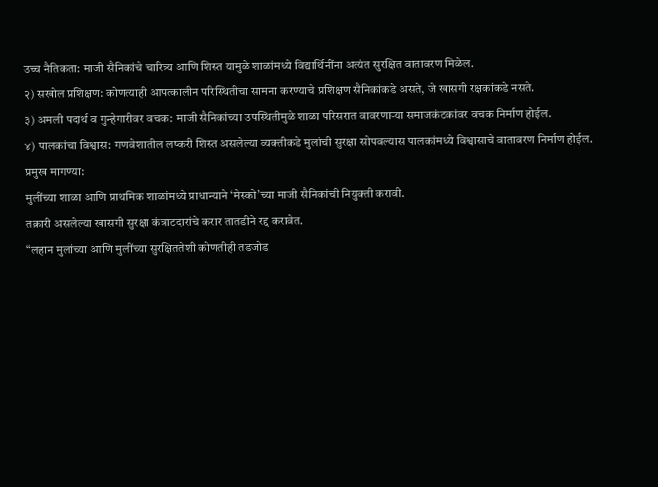उच्च नैतिकता: माजी सैनिकांचे चारित्र्य आणि शिस्त यामुळे शाळांमध्ये विद्यार्थिनींना अत्यंत सुरक्षित वातावरण मिळेल.
२) सखोल प्रशिक्षण: कोणत्याही आपत्कालीन परिस्थितीचा सामना करण्याचे प्रशिक्षण सैनिकांकडे असते, जे खासगी रक्षकांकडे नसते.
३) अमली पदार्थ व गुन्हेगारीवर वचक: माजी सैनिकांच्या उपस्थितीमुळे शाळा परिसरात वावरणाऱ्या समाजकंटकांवर वचक निर्माण होईल.
४) पालकांचा विश्वास: गणवेशातील लष्करी शिस्त असलेल्या व्यक्तीकडे मुलांची सुरक्षा सोपवल्यास पालकांमध्ये विश्वासाचे वातावरण निर्माण होईल.
प्रमुख मागण्या:
मुलींच्या शाळा आणि प्राथमिक शाळांमध्ये प्राधान्याने ‘मेस्को’च्या माजी सैनिकांची नियुक्ती करावी.
तक्रारी असलेल्या खासगी सुरक्षा कंत्राटदारांचे करार तातडीने रद्द करावेत.
“लहान मुलांच्या आणि मुलींच्या सुरक्षिततेशी कोणतीही तडजोड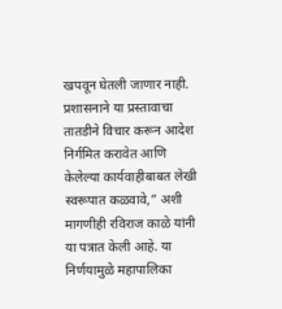खपवून घेतली जाणार नाही. प्रशासनाने या प्रस्तावाचा तातडीने विचार करून आदेश निर्गमित करावेत आणि केलेल्या कार्यवाहीबाबत लेखी स्वरूपात कळवावे,” अशी मागणीही रविराज काळे यांनी या पत्रात केली आहे. या निर्णयामुळे महापालिका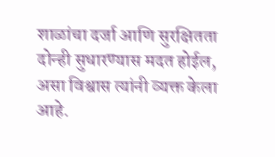शाळांचा दर्जा आणि सुरक्षितता दोन्ही सुधारण्यास मदत होईल, असा विश्वास त्यांनी व्यक्त केला आहे.